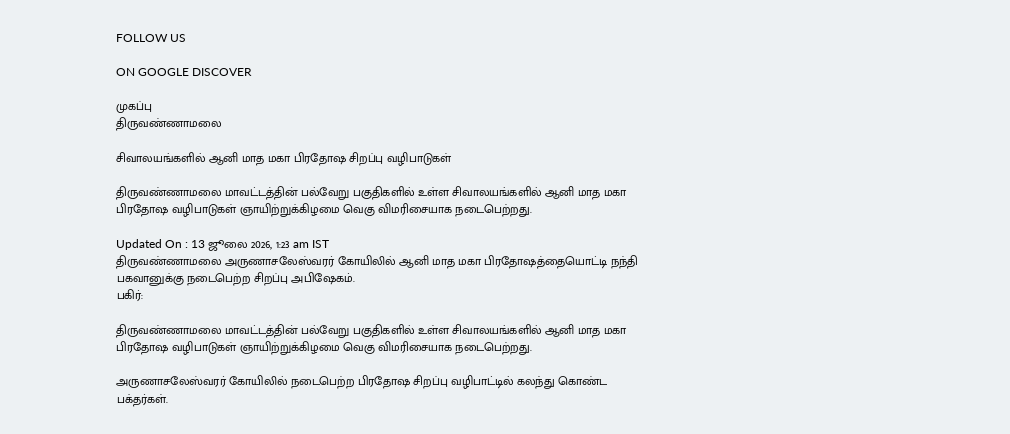FOLLOW US

ON GOOGLE DISCOVER

முகப்பு
திருவண்ணாமலை

சிவாலயங்களில் ஆனி மாத மகா பிரதோஷ சிறப்பு வழிபாடுகள்

திருவண்ணாமலை மாவட்டத்தின் பல்வேறு பகுதிகளில் உள்ள சிவாலயங்களில் ஆனி மாத மகா பிரதோஷ வழிபாடுகள் ஞாயிற்றுக்கிழமை வெகு விமரிசையாக நடைபெற்றது.

Updated On : 13 ஜூலை 2026, 1:23 am IST
திருவண்ணாமலை அருணாசலேஸ்வரர் கோயிலில் ஆனி மாத மகா பிரதோஷத்தையொட்டி நந்தி பகவானுக்கு நடைபெற்ற சிறப்பு அபிஷேகம்.
பகிர்:

திருவண்ணாமலை மாவட்டத்தின் பல்வேறு பகுதிகளில் உள்ள சிவாலயங்களில் ஆனி மாத மகா பிரதோஷ வழிபாடுகள் ஞாயிற்றுக்கிழமை வெகு விமரிசையாக நடைபெற்றது.

அருணாசலேஸ்வரர் கோயிலில் நடைபெற்ற பிரதோஷ சிறப்பு வழிபாட்டில் கலந்து கொண்ட பக்தர்கள்.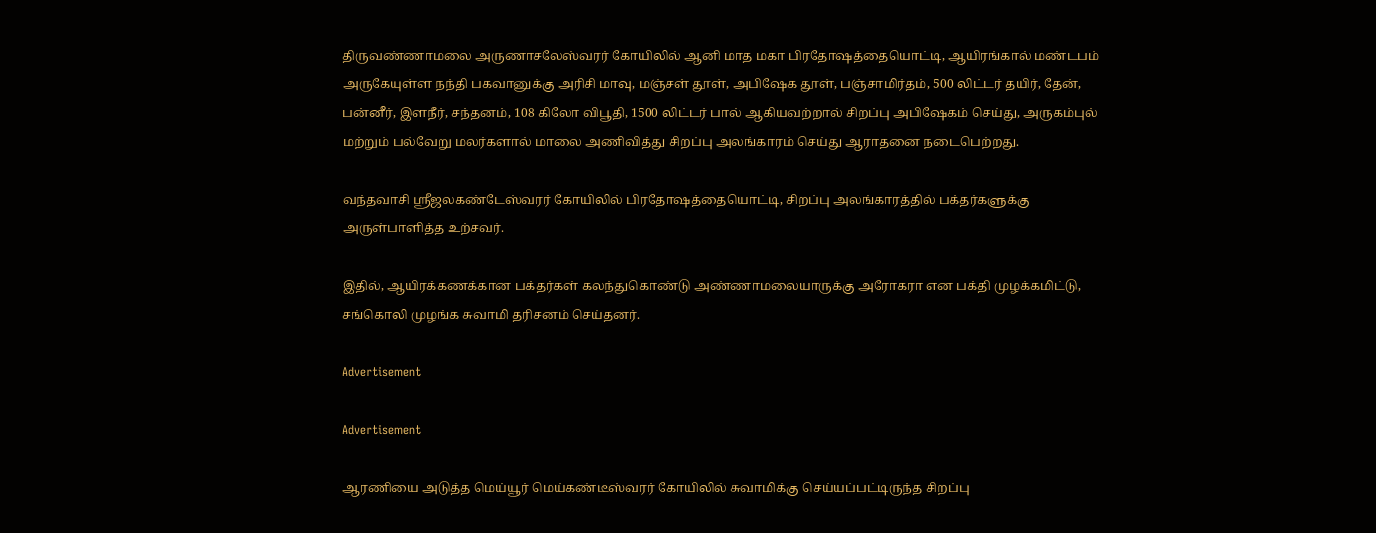திருவண்ணாமலை அருணாசலேஸ்வரர் கோயிலில் ஆனி மாத மகா பிரதோஷத்தையொட்டி, ஆயிரங்கால் மண்டபம் அருகேயுள்ள நந்தி பகவானுக்கு அரிசி மாவு, மஞ்சள் தூள், அபிஷேக தூள், பஞ்சாமிர்தம், 500 லிட்டர் தயிர், தேன், பன்னீர், இளநீர், சந்தனம், 108 கிலோ விபூதி, 1500 லிட்டர் பால் ஆகியவற்றால் சிறப்பு அபிஷேகம் செய்து, அருகம்புல் மற்றும் பல்வேறு மலர்களால் மாலை அணிவித்து சிறப்பு அலங்காரம் செய்து ஆராதனை நடைபெற்றது.

வந்தவாசி ஸ்ரீஜலகண்டேஸ்வரர் கோயிலில் பிரதோஷத்தையொட்டி, சிறப்பு அலங்காரத்தில் பக்தர்களுக்கு அருள்பாளித்த உற்சவர்.

இதில், ஆயிரக்கணக்கான பக்தர்கள் கலந்துகொண்டு அண்ணாமலையாருக்கு அரோகரா என பக்தி முழக்கமிட்டு, சங்கொலி முழங்க சுவாமி தரிசனம் செய்தனர்.

Advertisement

Advertisement

ஆரணியை அடுத்த மெய்யூர் மெய்கண்டீஸ்வரர் கோயிலில் சுவாமிக்கு செய்யப்பட்டிருந்த சிறப்பு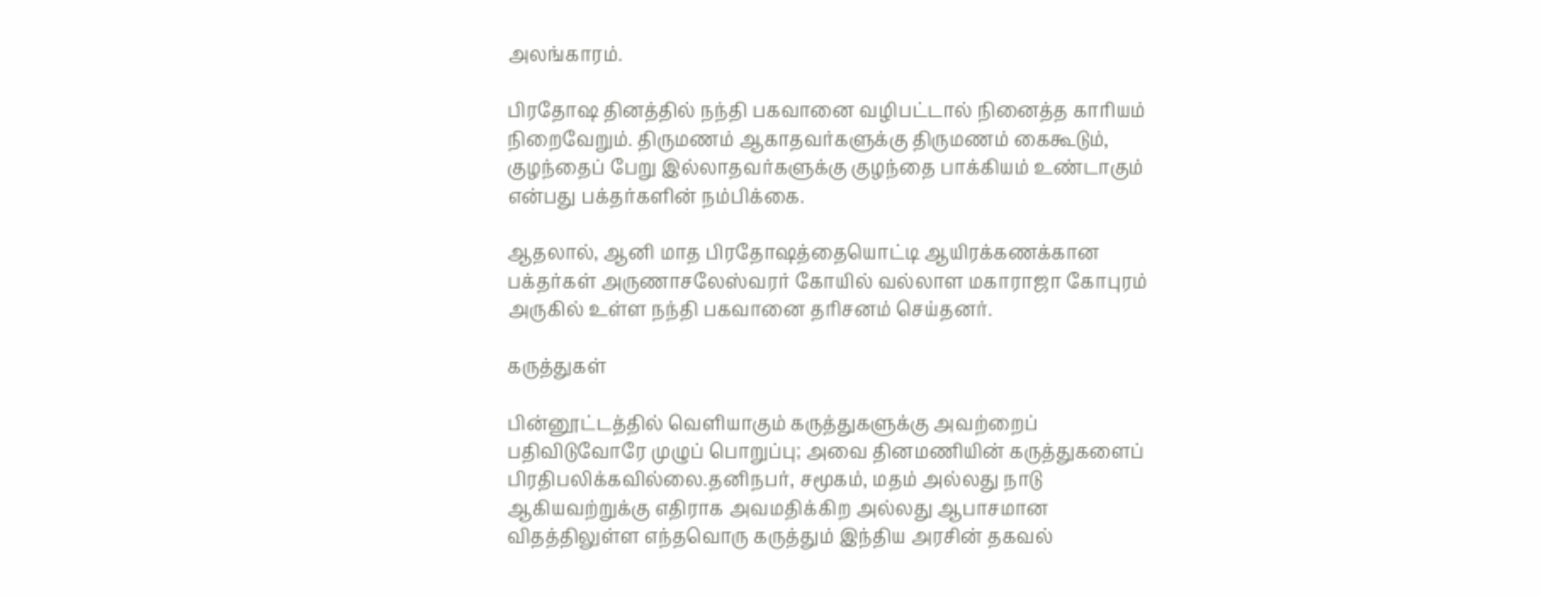அலங்காரம்.

பிரதோஷ தினத்தில் நந்தி பகவானை வழிபட்டால் நினைத்த காரியம் நிறைவேறும். திருமணம் ஆகாதவர்களுக்கு திருமணம் கைகூடும், குழந்தைப் பேறு இல்லாதவர்களுக்கு குழந்தை பாக்கியம் உண்டாகும் என்பது பக்தர்களின் நம்பிக்கை.

ஆதலால், ஆனி மாத பிரதோஷத்தையொட்டி ஆயிரக்கணக்கான பக்தர்கள் அருணாசலேஸ்வரர் கோயில் வல்லாள மகாராஜா கோபுரம் அருகில் உள்ள நந்தி பகவானை தரிசனம் செய்தனர்.

கருத்துகள்

பின்னூட்டத்தில் வெளியாகும் கருத்துகளுக்கு அவற்றைப் பதிவிடுவோரே முழுப் பொறுப்பு; அவை தினமணியின் கருத்துகளைப் பிரதிபலிக்கவில்லை.தனிநபர், சமூகம், மதம் அல்லது நாடு ஆகியவற்றுக்கு எதிராக அவமதிக்கிற அல்லது ஆபாசமான விதத்திலுள்ள எந்தவொரு கருத்தும் இந்திய அரசின் தகவல்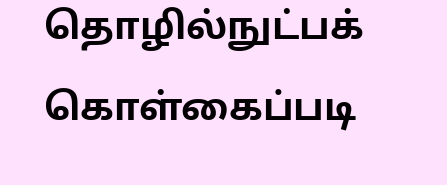தொழில்நுட்பக் கொள்கைப்படி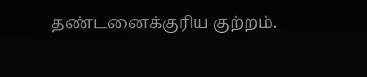தண்டனைக்குரிய குற்றம்.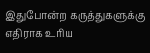இதுபோன்ற கருத்துகளுக்கு எதிராக உரிய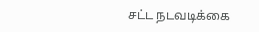சட்ட நடவடிக்கை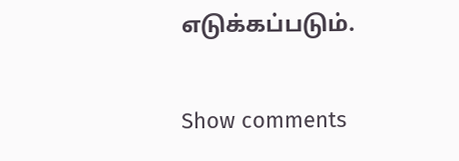எடுக்கப்படும்.

Show comments